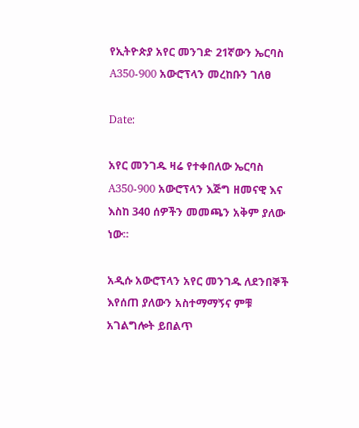የኢትዮጵያ አየር መንገድ 21ኛውን ኤርባስ A350-900 አውሮፕላን መረከቡን ገለፀ

Date:

አየር መንገዱ ዛሬ የተቀበለው ኤርባስ A350-900 አውሮፕላን እጅግ ዘመናዊ እና እስከ 340 ሰዎችን መመጫን አቅም ያለው ነው።

አዲሱ አውሮፕላን አየር መንገዱ ለደንበኞች  እየሰጠ ያለውን አስተማማኝና ምቹ  አገልግሎት ይበልጥ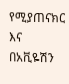የሚያጠናክር እና በአቪዬሽን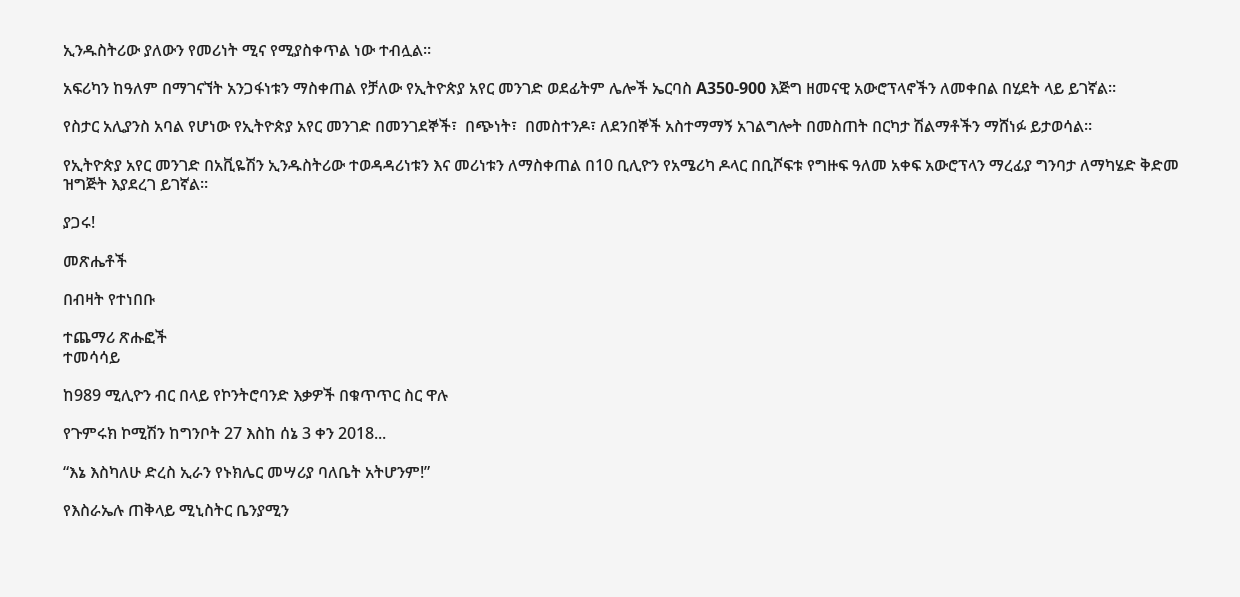ኢንዱስትሪው ያለውን የመሪነት ሚና የሚያስቀጥል ነው ተብሏል።

አፍሪካን ከዓለም በማገናኘት አንጋፋነቱን ማስቀጠል የቻለው የኢትዮጵያ አየር መንገድ ወደፊትም ሌሎች ኤርባስ A350-900 እጅግ ዘመናዊ አውሮፕላኖችን ለመቀበል በሂደት ላይ ይገኛል።

የስታር አሊያንስ አባል የሆነው የኢትዮጵያ አየር መንገድ በመንገደኞች፣  በጭነት፣  በመስተንዶ፣ ለደንበኞች አስተማማኝ አገልግሎት በመስጠት በርካታ ሽልማቶችን ማሸነፉ ይታወሳል።

የኢትዮጵያ አየር መንገድ በአቪዬሽን ኢንዱስትሪው ተወዳዳሪነቱን እና መሪነቱን ለማስቀጠል በ10 ቢሊዮን የአሜሪካ ዶላር በቢሾፍቱ የግዙፍ ዓለመ አቀፍ አውሮፕላን ማረፊያ ግንባታ ለማካሄድ ቅድመ ዝግጅት እያደረገ ይገኛል።

ያጋሩ!

መጽሔቶች

በብዛት የተነበቡ

ተጨማሪ ጽሑፎች
ተመሳሳይ

ከ989 ሚሊዮን ብር በላይ የኮንትሮባንድ እቃዎች በቁጥጥር ስር ዋሉ

የጉምሩክ ኮሚሽን ከግንቦት 27 እስከ ሰኔ 3 ቀን 2018...

“እኔ እስካለሁ ድረስ ኢራን የኑክሌር መሣሪያ ባለቤት አትሆንም!”

የእስራኤሉ ጠቅላይ ሚኒስትር ቤንያሚን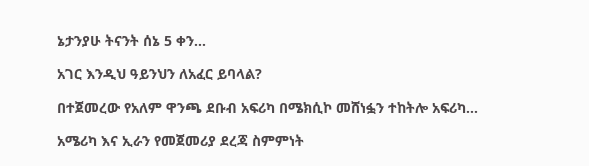ኔታንያሁ ትናንት ሰኔ 5 ቀን...

አገር እንዲህ ዓይንህን ለአፈር ይባላል?

በተጀመረው የአለም ዋንጫ ደቡብ አፍሪካ በሜክሲኮ መሸነፏን ተከትሎ አፍሪካ...

አሜሪካ እና ኢራን የመጀመሪያ ደረጃ ስምምነት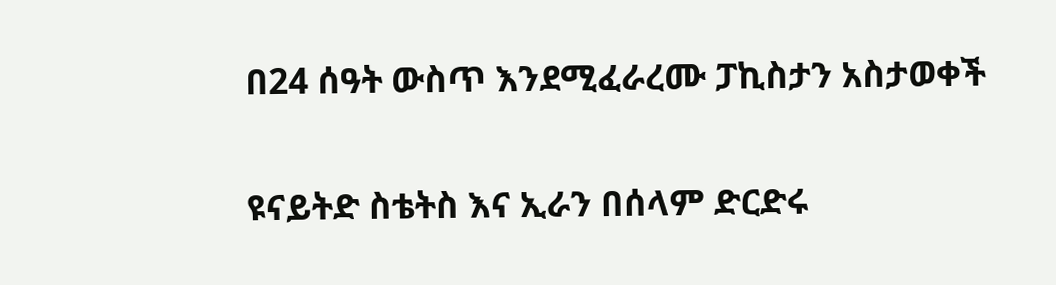በ24 ሰዓት ውስጥ እንደሚፈራረሙ ፓኪስታን አስታወቀች

ዩናይትድ ስቴትስ እና ኢራን በሰላም ድርድሩ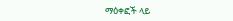ማዕቀፎች ላይ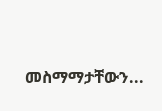መስማማታቸውን...